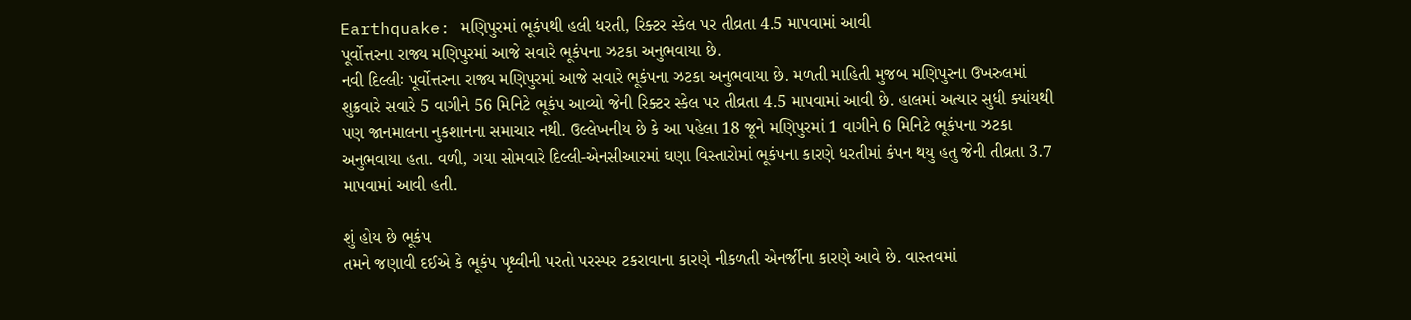Earthquake: મણિપુરમાં ભૂકંપથી હલી ધરતી, રિક્ટર સ્કેલ પર તીવ્રતા 4.5 માપવામાં આવી
પૂર્વોત્તરના રાજ્ય મણિપુરમાં આજે સવારે ભૂકંપના ઝટકા અનુભવાયા છે.
નવી દિલ્લીઃ પૂર્વોત્તરના રાજ્ય મણિપુરમાં આજે સવારે ભૂકંપના ઝટકા અનુભવાયા છે. મળતી માહિતી મુજબ મણિપુરના ઉખરુલમાં શુક્રવારે સવારે 5 વાગીને 56 મિનિટે ભૂકંપ આવ્યો જેની રિક્ટર સ્કેલ પર તીવ્રતા 4.5 માપવામાં આવી છે. હાલમાં અત્યાર સુધી ક્યાંયથી પણ જાનમાલના નુકશાનના સમાચાર નથી. ઉલ્લેખનીય છે કે આ પહેલા 18 જૂને મણિપુરમાં 1 વાગીને 6 મિનિટે ભૂકંપના ઝટકા અનુભવાયા હતા. વળી, ગયા સોમવારે દિલ્લી-એનસીઆરમાં ઘણા વિસ્તારોમાં ભૂકંપના કારણે ધરતીમાં કંપન થયુ હતુ જેની તીવ્રતા 3.7 માપવામાં આવી હતી.

શું હોય છે ભૂકંપ
તમને જણાવી દઈએ કે ભૂકંપ પૃથ્વીની પરતો પરસ્પર ટકરાવાના કારણે નીકળતી એનર્જીના કારણે આવે છે. વાસ્તવમાં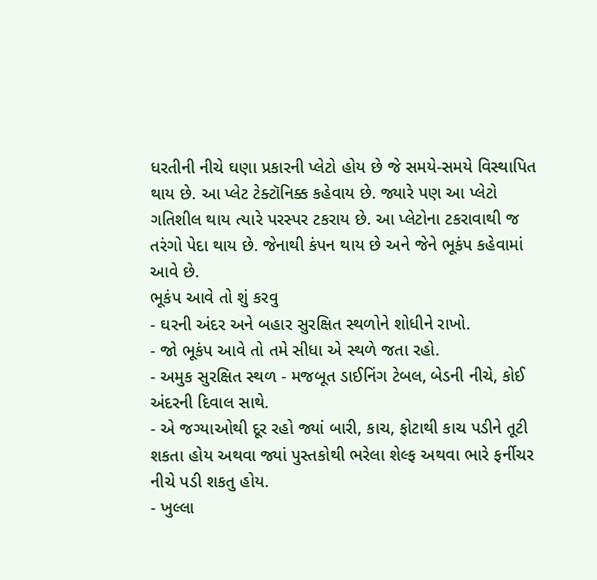ધરતીની નીચે ઘણા પ્રકારની પ્લેટો હોય છે જે સમયે-સમયે વિસ્થાપિત થાય છે. આ પ્લેટ ટેક્ટૉનિક્ક કહેવાય છે. જ્યારે પણ આ પ્લેટો ગતિશીલ થાય ત્યારે પરસ્પર ટકરાય છે. આ પ્લેટોના ટકરાવાથી જ તરંગો પેદા થાય છે. જેનાથી કંપન થાય છે અને જેને ભૂકંપ કહેવામાં આવે છે.
ભૂકંપ આવે તો શું કરવુ
- ઘરની અંદર અને બહાર સુરક્ષિત સ્થળોને શોધીને રાખો.
- જો ભૂકંપ આવે તો તમે સીધા એ સ્થળે જતા રહો.
- અમુક સુરક્ષિત સ્થળ - મજબૂત ડાઈનિંગ ટેબલ, બેડની નીચે, કોઈ અંદરની દિવાલ સાથે.
- એ જગ્યાઓથી દૂર રહો જ્યાં બારી, કાચ, ફોટાથી કાચ પડીને તૂટી શકતા હોય અથવા જ્યાં પુસ્તકોથી ભરેલા શેલ્ફ અથવા ભારે ફર્નીચર નીચે પડી શકતુ હોય.
- ખુલ્લા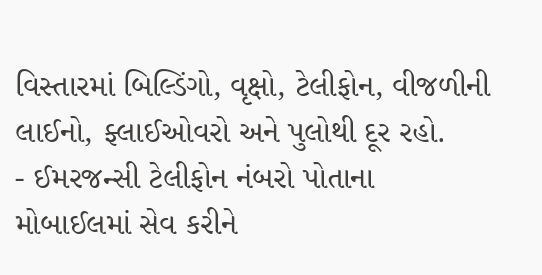વિસ્તારમાં બિલ્ડિંગો, વૃક્ષો, ટેલીફોન, વીજળીની લાઈનો, ફ્લાઈઓવરો અને પુલોથી દૂર રહો.
- ઈમરજન્સી ટેલીફોન નંબરો પોતાના મોબાઈલમાં સેવ કરીને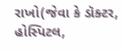રાખો(જેવા કે ડૉક્ટર, હોસ્પિટલ,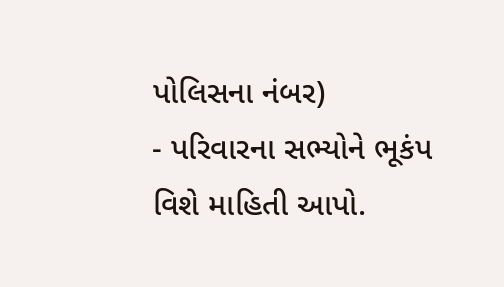પોલિસના નંબર)
- પરિવારના સભ્યોને ભૂકંપ વિશે માહિતી આપો.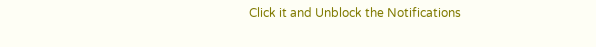Click it and Unblock the Notifications